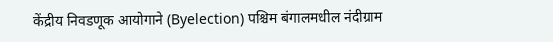केंद्रीय निवडणूक आयोगाने (Byelection) पश्चिम बंगालमधील नंदीग्राम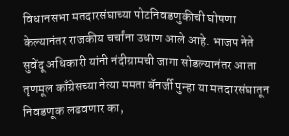विधानसभा मतदारसंघाच्या पोटनिवडणुकीची घोषणा केल्यानंतर राजकीय चर्चांना उधाण आले आहे. भाजप नेते सुवेंदू अधिकारी यांनी नंदीग्रामची जागा सोडल्यानंतर आता तृणमूल काँग्रेसच्या नेत्या ममता बॅनर्जी पुन्हा या मतदारसंघातून निवडणूक लढवणार का,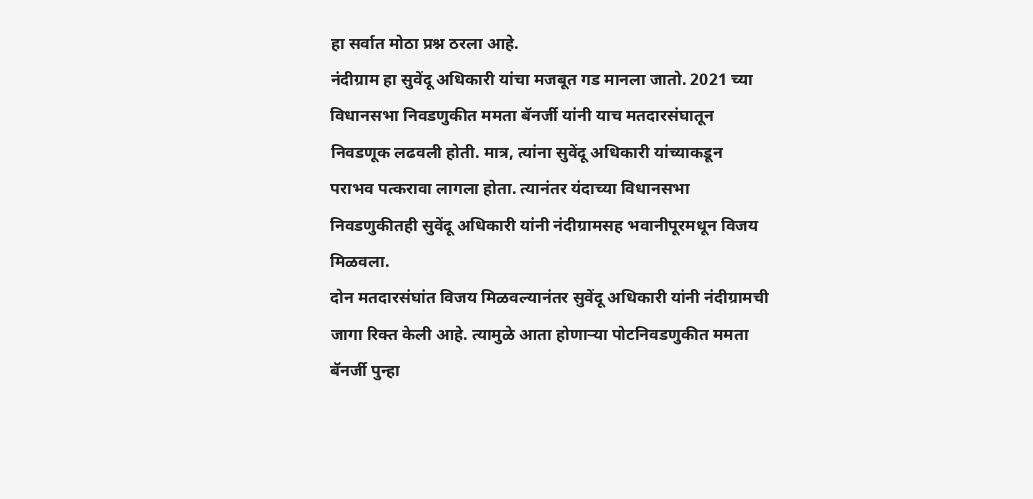हा सर्वात मोठा प्रश्न ठरला आहे.
नंदीग्राम हा सुवेंदू अधिकारी यांचा मजबूत गड मानला जातो. 2021 च्या विधानसभा निवडणुकीत ममता बॅनर्जी यांनी याच मतदारसंघातून निवडणूक लढवली होती. मात्र, त्यांना सुवेंदू अधिकारी यांच्याकडून पराभव पत्करावा लागला होता. त्यानंतर यंदाच्या विधानसभा निवडणुकीतही सुवेंदू अधिकारी यांनी नंदीग्रामसह भवानीपूरमधून विजय मिळवला.
दोन मतदारसंघांत विजय मिळवल्यानंतर सुवेंदू अधिकारी यांनी नंदीग्रामची जागा रिक्त केली आहे. त्यामुळे आता होणाऱ्या पोटनिवडणुकीत ममता बॅनर्जी पुन्हा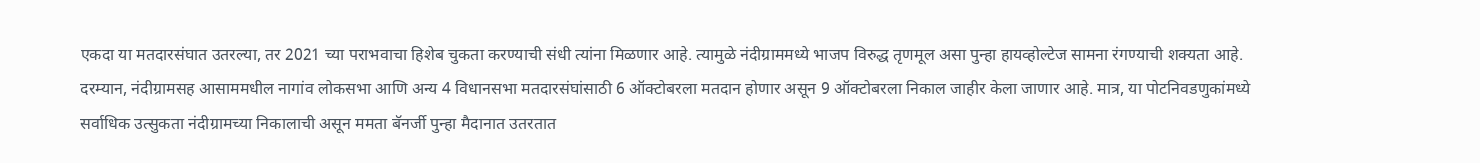एकदा या मतदारसंघात उतरल्या, तर 2021 च्या पराभवाचा हिशेब चुकता करण्याची संधी त्यांना मिळणार आहे. त्यामुळे नंदीग्राममध्ये भाजप विरुद्ध तृणमूल असा पुन्हा हायव्होल्टेज सामना रंगण्याची शक्यता आहे.
दरम्यान, नंदीग्रामसह आसाममधील नागांव लोकसभा आणि अन्य 4 विधानसभा मतदारसंघांसाठी 6 ऑक्टोबरला मतदान होणार असून 9 ऑक्टोबरला निकाल जाहीर केला जाणार आहे. मात्र, या पोटनिवडणुकांमध्ये सर्वाधिक उत्सुकता नंदीग्रामच्या निकालाची असून ममता बॅनर्जी पुन्हा मैदानात उतरतात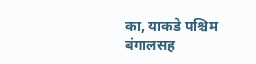का, याकडे पश्चिम बंगालसह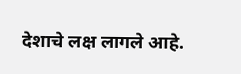देशाचे लक्ष लागले आहे.